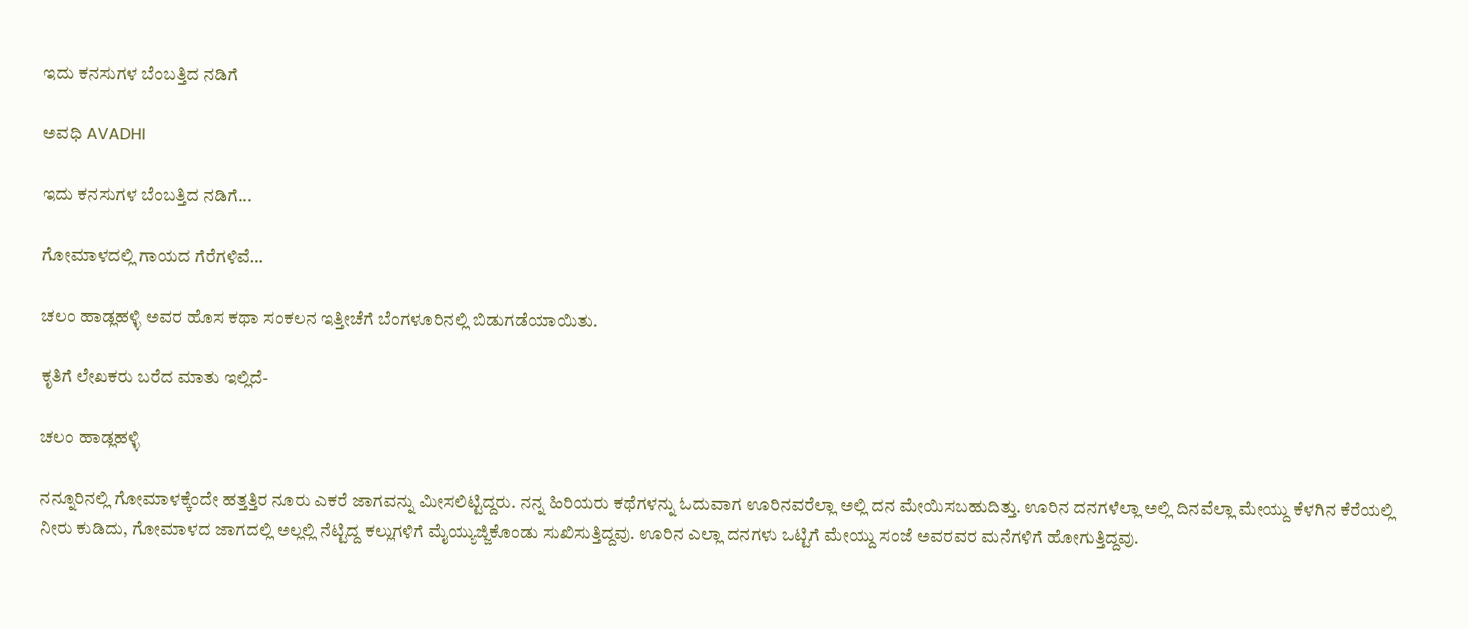ಇದು ಕನಸುಗಳ ಬೆಂಬತ್ತಿದ ನಡಿಗೆ‍

ಅವಧಿ AVADHI

ಇದು ಕನಸುಗಳ ಬೆಂಬತ್ತಿದ ನಡಿಗೆ...

ಗೋಮಾಳದಲ್ಲಿ ಗಾಯದ ಗೆರೆಗಳಿವೆ…

ಚಲಂ ಹಾಡ್ಲಹಳ್ಳಿ ಅವರ ಹೊಸ ಕಥಾ ಸಂಕಲನ ಇತ್ತೀಚೆಗೆ ಬೆಂಗಳೂರಿನಲ್ಲಿ ಬಿಡುಗಡೆಯಾಯಿತು.

ಕೃತಿಗೆ ಲೇಖಕರು ಬರೆದ ಮಾತು ಇಲ್ಲಿದೆ-

ಚಲಂ ಹಾಡ್ಲಹಳ್ಳಿ

ನನ್ನೂರಿನಲ್ಲಿ ಗೋಮಾಳಕ್ಕೆಂದೇ ಹತ್ತತ್ತಿರ ನೂರು ಎಕರೆ ಜಾಗವನ್ನು ಮೀಸಲಿಟ್ಟಿದ್ದರು. ನನ್ನ ಹಿರಿಯರು ಕಥೆಗಳನ್ನು ಓದುವಾಗ ಊರಿನವರೆಲ್ಲಾ ಅಲ್ಲಿ ದನ ಮೇಯಿಸಬಹುದಿತ್ತು. ಊರಿನ ದನಗಳೆಲ್ಲಾ ಅಲ್ಲಿ ದಿನವೆಲ್ಲಾ ಮೇಯ್ದು ಕೆಳಗಿನ ಕೆರೆಯಲ್ಲಿ ನೀರು ಕುಡಿದು, ಗೋಮಾಳದ ಜಾಗದಲ್ಲಿ ಅಲ್ಲಲ್ಲಿ ನೆಟ್ಟಿದ್ದ ಕಲ್ಲುಗಳಿಗೆ ಮೈಯ್ಯುಜ್ಜಿಕೊಂಡು ಸುಖಿಸುತ್ತಿದ್ದವು. ಊರಿನ ಎಲ್ಲಾ ದನಗಳು ಒಟ್ಟಿಗೆ ಮೇಯ್ದು ಸಂಜೆ ಅವರವರ ಮನೆಗಳಿಗೆ ಹೋಗುತ್ತಿದ್ದವು.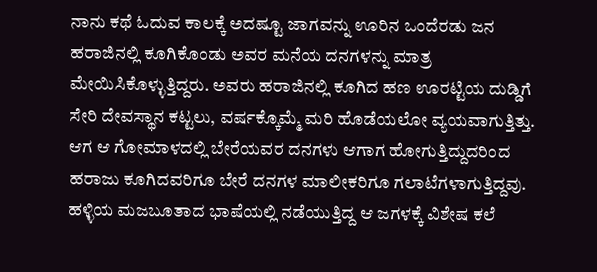ನಾನು ಕಥೆ ಓದುವ ಕಾಲಕ್ಕೆ ಅದಷ್ಟೂ ಜಾಗವನ್ನು ಊರಿನ ಒಂದೆರಡು ಜನ ಹರಾಜಿನಲ್ಲಿ ಕೂಗಿಕೊಂಡು ಅವರ ಮನೆಯ ದನಗಳನ್ನು ಮಾತ್ರ ಮೇಯಿಸಿಕೊಳ್ಳುತ್ತಿದ್ದರು. ಅವರು ಹರಾಜಿನಲ್ಲಿ ಕೂಗಿದ ಹಣ ಊರಟ್ಟಿಯ ದುಡ್ಡಿಗೆ ಸೇರಿ ದೇವಸ್ಥಾನ ಕಟ್ಟಲು, ವರ್ಷಕ್ಕೊಮ್ಮೆ ಮರಿ ಹೊಡೆಯಲೋ ವ್ಯಯವಾಗುತ್ತಿತ್ತು. ಆಗ ಆ ಗೋಮಾಳದಲ್ಲಿ ಬೇರೆಯವರ ದನಗಳು ಆಗಾಗ ಹೋಗುತ್ತಿದ್ದುದರಿಂದ ಹರಾಜು ಕೂಗಿದವರಿಗೂ ಬೇರೆ ದನಗಳ ಮಾಲೀಕರಿಗೂ ಗಲಾಟೆಗಳಾಗುತ್ತಿದ್ದವು. ಹಳ್ಳಿಯ ಮಜಬೂತಾದ ಭಾಷೆಯಲ್ಲಿ ನಡೆಯುತ್ತಿದ್ದ ಆ ಜಗಳಕ್ಕೆ ವಿಶೇಷ ಕಲೆ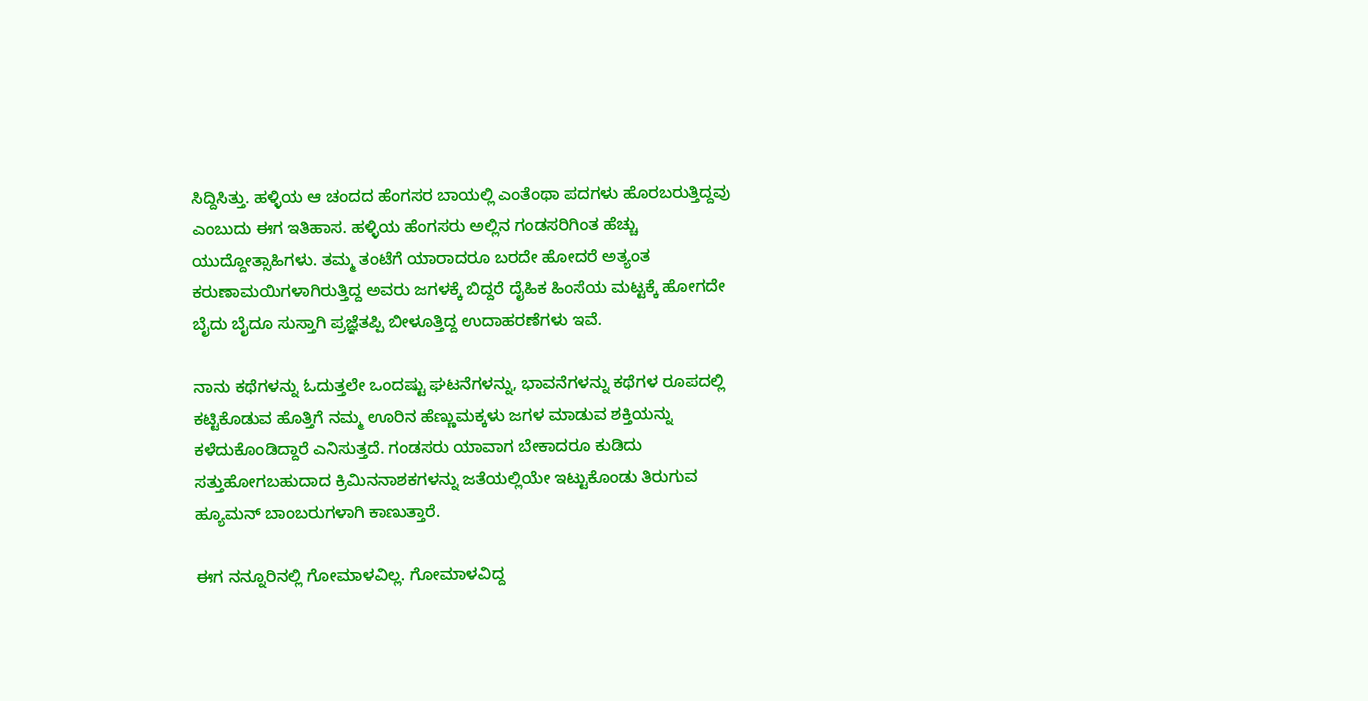ಸಿದ್ದಿಸಿತ್ತು. ಹಳ್ಳಿಯ ಆ ಚಂದದ ಹೆಂಗಸರ ಬಾಯಲ್ಲಿ ಎಂತೆಂಥಾ ಪದಗಳು ಹೊರಬರುತ್ತಿದ್ದವು ಎಂಬುದು ಈಗ ಇತಿಹಾಸ. ಹಳ್ಳಿಯ ಹೆಂಗಸರು ಅಲ್ಲಿನ ಗಂಡಸರಿಗಿಂತ ಹೆಚ್ಚು ಯುದ್ದೋತ್ಸಾಹಿಗಳು. ತಮ್ಮ ತಂಟೆಗೆ ಯಾರಾದರೂ ಬರದೇ ಹೋದರೆ ಅತ್ಯಂತ ಕರುಣಾಮಯಿಗಳಾಗಿರುತ್ತಿದ್ದ ಅವರು ಜಗಳಕ್ಕೆ ಬಿದ್ದರೆ ದೈಹಿಕ ಹಿಂಸೆಯ ಮಟ್ಟಕ್ಕೆ ಹೋಗದೇ ಬೈದು ಬೈದೂ ಸುಸ್ತಾಗಿ ಪ್ರಜ್ಞೆತಪ್ಪಿ ಬೀಳೂತ್ತಿದ್ದ ಉದಾಹರಣೆಗಳು ಇವೆ.

ನಾನು ಕಥೆಗಳನ್ನು ಓದುತ್ತಲೇ ಒಂದಷ್ಟು ಘಟನೆಗಳನ್ನು, ಭಾವನೆಗಳನ್ನು ಕಥೆಗಳ ರೂಪದಲ್ಲಿ ಕಟ್ಟಿಕೊಡುವ ಹೊತ್ತಿಗೆ ನಮ್ಮ ಊರಿನ ಹೆಣ್ಣುಮಕ್ಕಳು ಜಗಳ ಮಾಡುವ ಶಕ್ತಿಯನ್ನು ಕಳೆದುಕೊಂಡಿದ್ದಾರೆ ಎನಿಸುತ್ತದೆ. ಗಂಡಸರು ಯಾವಾಗ ಬೇಕಾದರೂ ಕುಡಿದು ಸತ್ತುಹೋಗಬಹುದಾದ ಕ್ರಿಮಿನನಾಶಕಗಳನ್ನು ಜತೆಯಲ್ಲಿಯೇ ಇಟ್ಟುಕೊಂಡು ತಿರುಗುವ ಹ್ಯೂಮನ್ ಬಾಂಬರುಗಳಾಗಿ ಕಾಣುತ್ತಾರೆ.

ಈಗ ನನ್ನೂರಿನಲ್ಲಿ ಗೋಮಾಳವಿಲ್ಲ. ಗೋಮಾಳವಿದ್ದ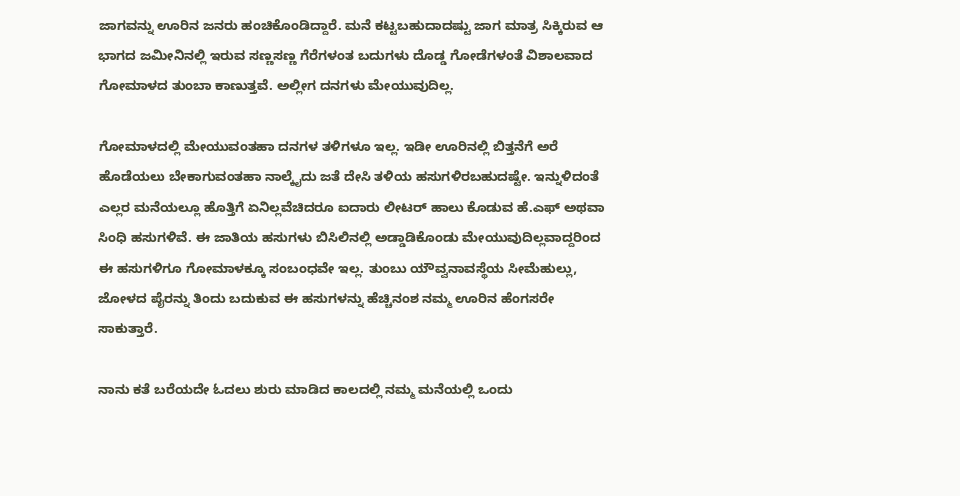ಜಾಗವನ್ನು ಊರಿನ ಜನರು ಹಂಚಿಕೊಂಡಿದ್ದಾರೆ. ಮನೆ ಕಟ್ಟಬಹುದಾದಷ್ಟು ಜಾಗ ಮಾತ್ರ ಸಿಕ್ಕಿರುವ ಆ ಭಾಗದ ಜಮೀನಿನಲ್ಲಿ ಇರುವ ಸಣ್ಣಸಣ್ಣ ಗೆರೆಗಳಂತ ಬದುಗಳು ದೊಡ್ಡ ಗೋಡೆಗಳಂತೆ ವಿಶಾಲವಾದ ಗೋಮಾಳದ ತುಂಬಾ ಕಾಣುತ್ತವೆ. ಅಲ್ಲೀಗ ದನಗಳು ಮೇಯುವುದಿಲ್ಲ.

ಗೋಮಾಳದಲ್ಲಿ ಮೇಯುವಂತಹಾ ದನಗಳ ತಳಿಗಳೂ ಇಲ್ಲ. ಇಡೀ ಊರಿನಲ್ಲಿ ಬಿತ್ತನೆಗೆ ಅರೆ ಹೊಡೆಯಲು ಬೇಕಾಗುವಂತಹಾ ನಾಲ್ಕೈದು ಜತೆ ದೇಸಿ ತಳಿಯ ಹಸುಗಳಿರಬಹುದಷ್ಟೇ. ಇನ್ನುಳಿದಂತೆ ಎಲ್ಲರ ಮನೆಯಲ್ಲೂ ಹೊತ್ತಿಗೆ ಏನಿಲ್ಲವೆಚಿದರೂ ಐದಾರು ಲೀಟರ್ ಹಾಲು ಕೊಡುವ ಹೆ.ಎಫ್ ಅಥವಾ ಸಿಂಧಿ ಹಸುಗಳಿವೆ. ಈ ಜಾತಿಯ ಹಸುಗಳು ಬಿಸಿಲಿನಲ್ಲಿ ಅಡ್ಡಾಡಿಕೊಂಡು ಮೇಯುವುದಿಲ್ಲವಾದ್ದರಿಂದ ಈ ಹಸುಗಳಿಗೂ ಗೋಮಾಳಕ್ಕೂ ಸಂಬಂಧವೇ ಇಲ್ಲ. ತುಂಬು ಯೌವ್ವನಾವಸ್ಥೆಯ ಸೀಮೆಹುಲ್ಲು, ಜೋಳದ ಪೈರನ್ನು ತಿಂದು ಬದುಕುವ ಈ ಹಸುಗಳನ್ನು ಹೆಚ್ಚಿನಂಶ ನಮ್ಮ ಊರಿನ ಹೆಂಗಸರೇ ಸಾಕುತ್ತಾರೆ.

ನಾನು ಕತೆ ಬರೆಯದೇ ಓದಲು ಶುರು ಮಾಡಿದ ಕಾಲದಲ್ಲಿ ನಮ್ಮ ಮನೆಯಲ್ಲಿ ಒಂದು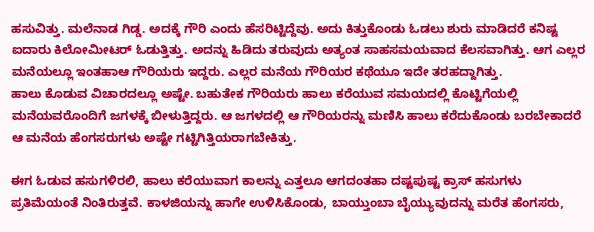ಹಸುವಿತ್ತು. ಮಲೆನಾಡ ಗಿಡ್ಡ. ಅದಕ್ಕೆ ಗೌರಿ ಎಂದು ಹೆಸರಿಟ್ಟಿದ್ದೆವು. ಅದು ಕಿತ್ತುಕೊಂಡು ಓಡಲು ಶುರು ಮಾಡಿದರೆ ಕನಿಷ್ಟ ಐದಾರು ಕಿಲೋಮೀಟರ್ ಓಡುತ್ತಿತ್ತು. ಅದನ್ನು ಹಿಡಿದು ತರುವುದು ಅತ್ಯಂತ ಸಾಹಸಮಯವಾದ ಕೆಲಸವಾಗಿತ್ತು. ಆಗ ಎಲ್ಲರ ಮನೆಯಲ್ಲೂ ಇಂತಹಾಆ ಗೌರಿಯರು ಇದ್ದರು. ಎಲ್ಲರ ಮನೆಯ ಗೌರಿಯರ ಕಥೆಯೂ ಇದೇ ತರಹದ್ದಾಗಿತ್ತು.
ಹಾಲು ಕೊಡುವ ವಿಚಾರದಲ್ಲೂ ಅಷ್ಟೇ. ಬಹುತೇಕ ಗೌರಿಯರು ಹಾಲು ಕರೆಯುವ ಸಮಯದಲ್ಲಿ ಕೊಟ್ಟಿಗೆಯಲ್ಲಿ ಮನೆಯವರೊಂದಿಗೆ ಜಗಳಕ್ಕೆ ಬೀಳುತ್ತಿದ್ದರು. ಆ ಜಗಳದಲ್ಲಿ ಆ ಗೌರಿಯರನ್ನು ಮಣಿಸಿ ಹಾಲು ಕರೆದುಕೊಂಡು ಬರಬೇಕಾದರೆ ಆ ಮನೆಯ ಹೆಂಗಸರುಗಳು ಅಷ್ಟೇ ಗಟ್ಟಿಗಿತ್ತಿಯರಾಗಬೇಕಿತ್ತು.

ಈಗ ಓಡುವ ಹಸುಗಳಿರಲಿ, ಹಾಲು ಕರೆಯುವಾಗ ಕಾಲನ್ನು ಎತ್ತಲೂ ಆಗದಂತಹಾ ದಷ್ಟಪುಷ್ಟ ಕ್ರಾಸ್ ಹಸುಗಳು ಪ್ರತಿಮೆಯಂತೆ ನಿಂತಿರುತ್ತವೆ. ಕಾಳಜಿಯನ್ನು ಹಾಗೇ ಉಳಿಸಿಕೊಂಡು, ಬಾಯ್ತುಂಬಾ ಬೈಯ್ಯುವುದನ್ನು ಮರೆತ ಹೆಂಗಸರು,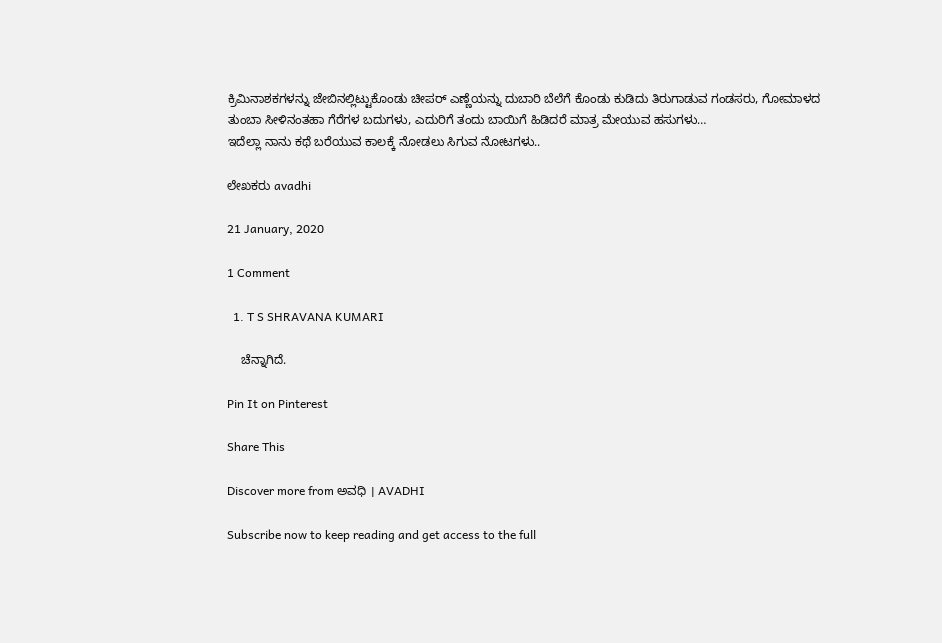ಕ್ರಿಮಿನಾಶಕಗಳನ್ನು ಜೇಬಿನಲ್ಲಿಟ್ಟುಕೊಂಡು ಚೀಪರ್ ಎಣ್ಣೆಯನ್ನು ದುಬಾರಿ ಬೆಲೆಗೆ ಕೊಂಡು ಕುಡಿದು ತಿರುಗಾಡುವ ಗಂಡಸರು, ಗೋಮಾಳದ ತುಂಬಾ ಸೀಳಿನಂತಹಾ ಗೆರೆಗಳ ಬದುಗಳು, ಎದುರಿಗೆ ತಂದು ಬಾಯಿಗೆ ಹಿಡಿದರೆ ಮಾತ್ರ ಮೇಯುವ ಹಸುಗಳು…
ಇದೆಲ್ಲಾ ನಾನು ಕಥೆ ಬರೆಯುವ ಕಾಲಕ್ಕೆ ನೋಡಲು ಸಿಗುವ ನೋಟಗಳು..

ಲೇಖಕರು avadhi

21 January, 2020

1 Comment

  1. T S SHRAVANA KUMARI

    ಚೆನ್ನಾಗಿದೆ.

Pin It on Pinterest

Share This

Discover more from ಅವಧಿ । AVADHI

Subscribe now to keep reading and get access to the full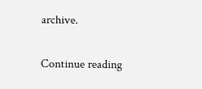archive.

Continue reading